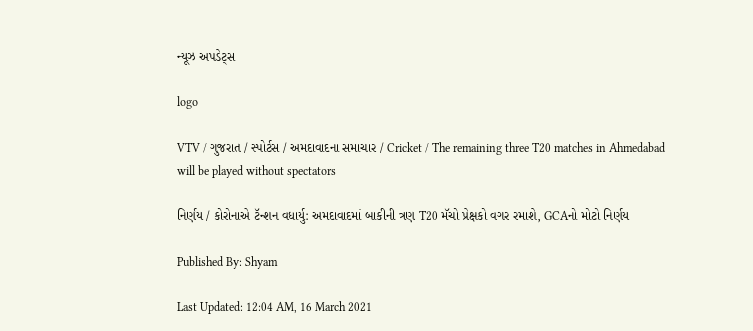ન્યૂઝ અપડેટ્સ

logo

VTV / ગુજરાત / સ્પોર્ટસ / અમદાવાદના સમાચાર / Cricket / The remaining three T20 matches in Ahmedabad will be played without spectators

નિર્ણય / કોરોનાએ ટૅન્શન વધાર્યુ: અમદાવાદમાં બાકીની ત્રણ T20 મૅચો પ્રેક્ષકો વગર રમાશે, GCAનો મોટો નિર્ણય

Published By: Shyam

Last Updated: 12:04 AM, 16 March 2021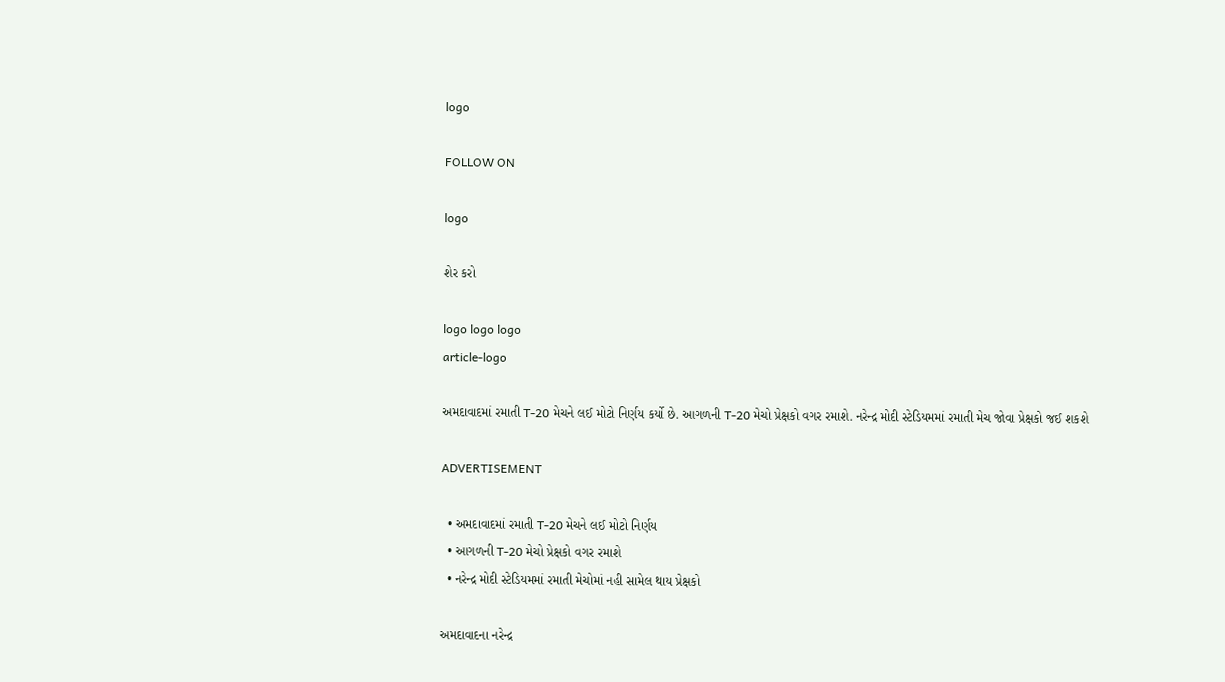logo

FOLLOW ON

logo

શેર કરો

logo logo logo
article-logo

અમદાવાદમાં રમાતી T-20 મેચને લઈ મોટો નિર્ણય કર્યો છે. આગળની T-20 મેચો પ્રેક્ષકો વગર રમાશે. નરેન્દ્ર મોદી સ્ટેડિયમમાં રમાતી મેચ જોવા પ્રેક્ષકો જઈ શકશે

ADVERTISEMENT

  • અમદાવાદમાં રમાતી T-20 મેચને લઈ મોટો નિર્ણય
  • આગળની T-20 મેચો પ્રેક્ષકો વગર રમાશે
  • નરેન્દ્ર મોદી સ્ટેડિયમમાં રમાતી મેચોમાં નહી સામેલ થાય પ્રેક્ષકો

અમદાવાદના નરેન્દ્ર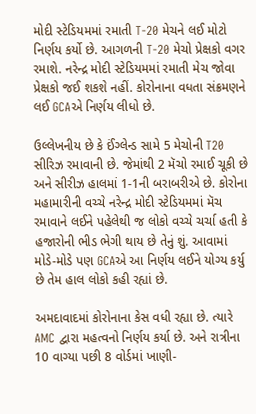મોદી સ્ટેડિયમમાં રમાતી T-20 મેચને લઈ મોટો નિર્ણય કર્યો છે. આગળની T-20 મેચો પ્રેક્ષકો વગર રમાશે. નરેન્દ્ર મોદી સ્ટેડિયમમાં રમાતી મેચ જોવા પ્રેક્ષકો જઈ શકશે નહીં. કોરોનાના વધતા સંક્રમણને લઈ GCAએ નિર્ણય લીધો છે.

ઉલ્લેખનીય છે કે ઈંગ્લેન્ડ સામે 5 મેચોની T20 સીરિઝ રમાવાની છે. જેમાંથી 2 મૅચો રમાઈ ચૂકી છે અને સીરીઝ હાલમાં 1-1ની બરાબરીએ છે. કોરોના મહામારીની વચ્ચે નરેન્દ્ર મોદી સ્ટેડિયમમાં મૅચ રમાવાને લઈને પહેલેથી જ લોકો વચ્ચે ચર્ચા હતી કે હજારોની ભીડ ભેગી થાય છે તેનું શું. આવામાં મોડે-મોડે પણ GCAએ આ નિર્ણય લઈને યોગ્ય કર્યુ છે તેમ હાલ લોકો કહી રહ્યાં છે.

અમદાવાદમાં કોરોનાના કેસ વધી રહ્યા છે. ત્યારે AMC દ્વારા મહત્વનો નિર્ણય કર્યા છે. અને રાત્રીના 10 વાગ્યા પછી 8 વોર્ડમાં ખાણી-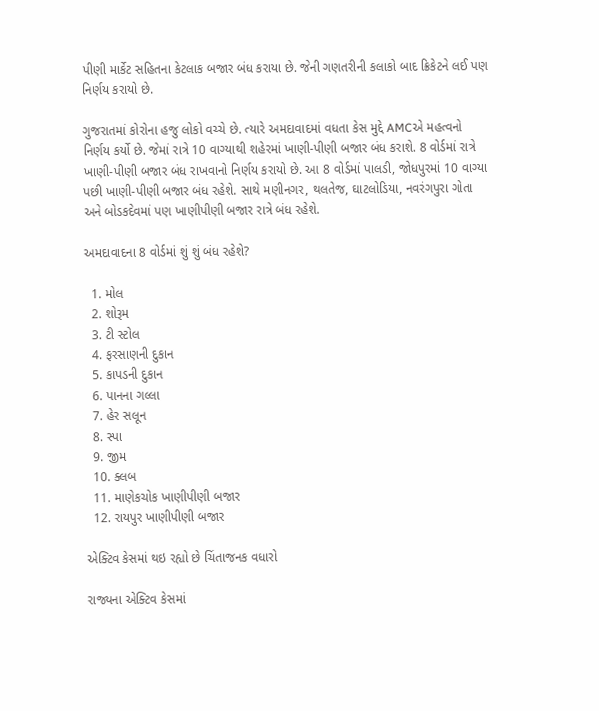પીણી માર્કેટ સહિતના કેટલાક બજાર બંધ કરાયા છે. જેની ગણતરીની કલાકો બાદ ક્રિકેટને લઈ પણ નિર્ણય કરાયો છે.

ગુજરાતમાં કોરોના હજુ લોકો વચ્ચે છે. ત્યારે અમદાવાદમાં વધતા કેસ મુદ્દે AMCએ મહત્વનો નિર્ણય કર્યો છે. જેમાં રાત્રે 10 વાગ્યાથી શહેરમાં ખાણી-પીણી બજાર બંધ કરાશે. 8 વોર્ડમાં રાત્રે ખાણી-પીણી બજાર બંધ રાખવાનો નિર્ણય કરાયો છે. આ 8 વોર્ડમાં પાલડી, જોધપુરમાં 10 વાગ્યા પછી ખાણી-પીણી બજાર બંધ રહેશે. સાથે મણીનગર, થલતેજ, ઘાટલોડિયા, નવરંગપુરા ગોતા અને બોડકદેવમાં પણ ખાણીપીણી બજાર રાત્રે બંધ રહેશે.

અમદાવાદના 8 વોર્ડમાં શું શું બંધ રહેશે?

  1. મોલ
  2. શોરૂમ
  3. ટી સ્ટોલ
  4. ફરસાણની દુકાન
  5. કાપડની દુકાન
  6. પાનના ગલ્લા
  7. હેર સલૂન
  8. સ્પા
  9. જીમ
  10. ક્લબ
  11. માણેકચોક ખાણીપીણી બજાર
  12. રાયપુર ખાણીપીણી બજાર

એક્ટિવ કેસમાં થઇ રહ્યો છે ચિંતાજનક વધારો

રાજ્યના એક્ટિવ કેસમાં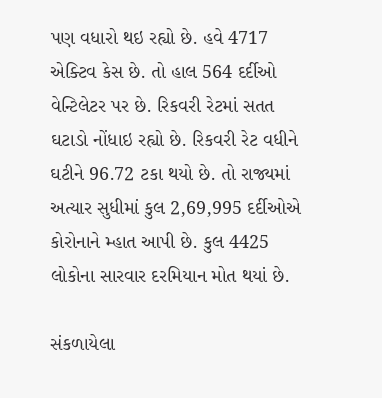પણ વધારો થઇ રહ્યો છે. હવે 4717 એક્ટિવ કેસ છે. તો હાલ 564 દર્દીઓ વેન્ટિલેટર પર છે. રિકવરી રેટમાં સતત ઘટાડો નોંધાઇ રહ્યો છે. રિકવરી રેટ વધીને ઘટીને 96.72 ટકા થયો છે. તો રાજ્યમાં અત્યાર સુધીમાં કુલ 2,69,995 દર્દીઓએ કોરોનાને મ્હાત આપી છે. કુલ 4425 લોકોના સારવાર દરમિયાન મોત થયાં છે.

સંકળાયેલા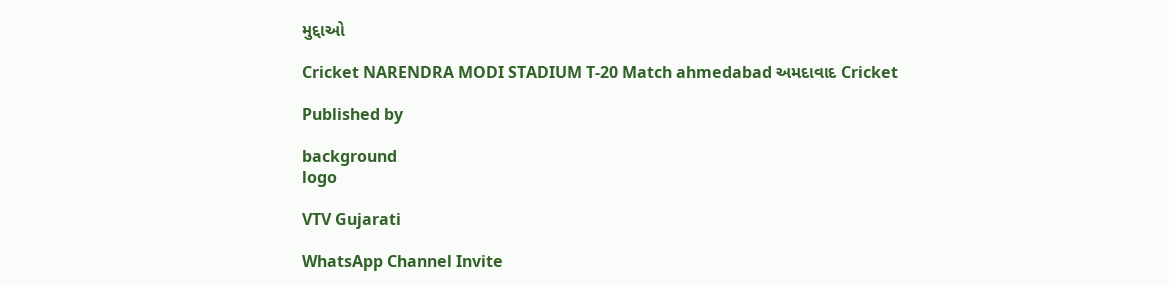મુદ્દાઓ

Cricket NARENDRA MODI STADIUM T-20 Match ahmedabad અમદાવાદ Cricket

Published by

background
logo

VTV Gujarati

WhatsApp Channel Invite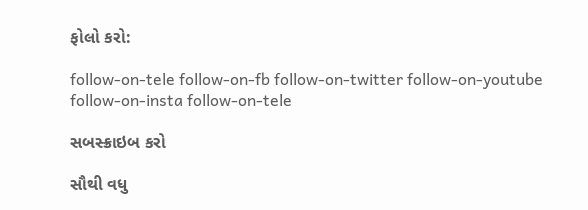ફોલો કરો:

follow-on-tele follow-on-fb follow-on-twitter follow-on-youtube follow-on-insta follow-on-tele

સબસ્ક્રાઇબ કરો

સૌથી વધુ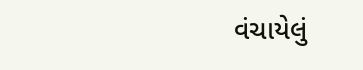વંચાયેલું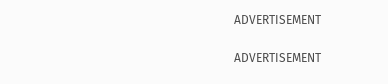ADVERTISEMENT

ADVERTISEMENT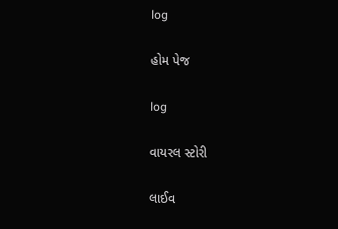log

હોમ પેજ

log

વાયરલ સ્ટોરી

લાઈવ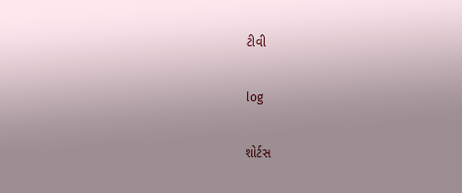ટીવી

log

શોર્ટસ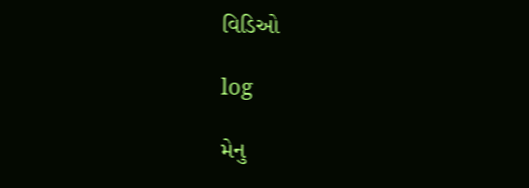વિડિઓ

log

મેનુ